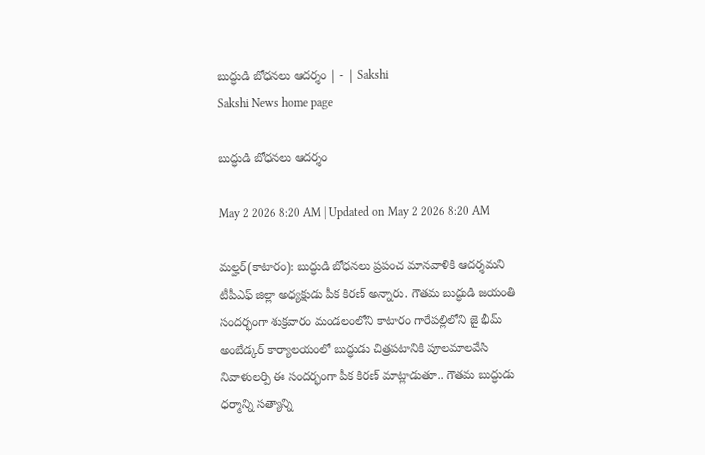బుద్ధుడి బోధనలు ఆదర్శం | - | Sakshi
Sakshi News home page

బుద్ధుడి బోధనలు ఆదర్శం

May 2 2026 8:20 AM | Updated on May 2 2026 8:20 AM

మల్హర్‌(కాటారం): బుద్ధుడి బోధనలు ప్రపంచ మానవాళికి ఆదర్శమని టీపీఎఫ్‌ జిల్లా అధ్యక్షుడు పీక కిరణ్‌ అన్నారు. గౌతమ బుద్ధుడి జయంతి సందర్భంగా శుక్రవారం మండలంలోని కాటారం గారేపల్లిలోని జై భీమ్‌ అంబేడ్కర్‌ కార్యాలయంలో బుద్ధుడు చిత్రపటానికి పూలమాలవేసి నివాళులర్పి ఈ సందర్భంగా పీక కిరణ్‌ మాట్లాడుతూ.. గౌతమ బుద్ధుడు ధర్మాన్ని సత్యాన్ని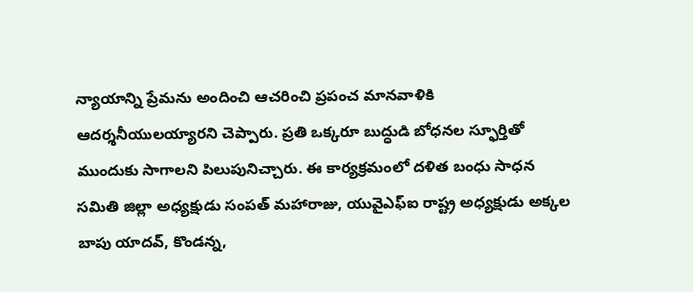న్యాయాన్ని ప్రేమను అందించి ఆచరించి ప్రపంచ మానవాళికి ఆదర్శనీయులయ్యారని చెప్పారు. ప్రతి ఒక్కరూ బుద్ధుడి బోధనల స్ఫూర్తితో ముందుకు సాగాలని పిలుపునిచ్చారు. ఈ కార్యక్రమంలో దళిత బంధు సాధన సమితి జిల్లా అధ్యక్షుడు సంపత్‌ మహారాజు, యువైఎఫ్‌ఐ రాష్ట్ర అధ్యక్షుడు అక్కల బాపు యాదవ్‌, కొండన్న,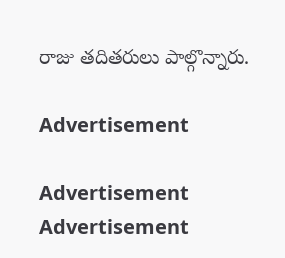రాజు తదితరులు పాల్గొన్నారు.

Advertisement

Advertisement
Advertisement